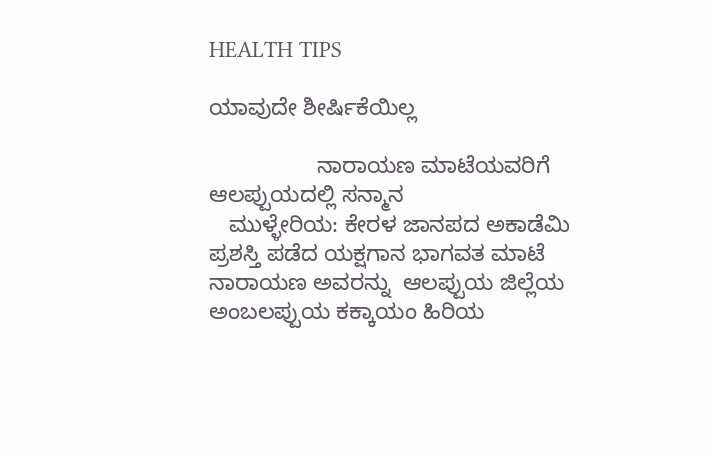HEALTH TIPS

ಯಾವುದೇ ಶೀರ್ಷಿಕೆಯಿಲ್ಲ

                 ನಾರಾಯಣ ಮಾಟೆಯವರಿಗೆ ಆಲಪ್ಪುಯದಲ್ಲಿ ಸನ್ಮಾನ
   ಮುಳ್ಳೇರಿಯ: ಕೇರಳ ಜಾನಪದ ಅಕಾಡೆಮಿ ಪ್ರಶಸ್ತಿ ಪಡೆದ ಯಕ್ಷಗಾನ ಭಾಗವತ ಮಾಟೆ ನಾರಾಯಣ ಅವರನ್ನು  ಆಲಪ್ಪುಯ ಜಿಲ್ಲೆಯ ಅಂಬಲಪ್ಪುಯ ಕಕ್ಕಾಯಂ ಹಿರಿಯ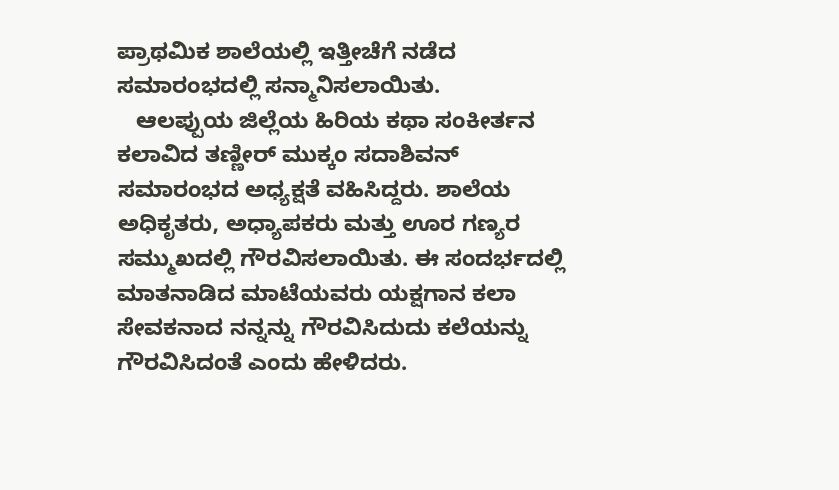ಪ್ರಾಥಮಿಕ ಶಾಲೆಯಲ್ಲಿ ಇತ್ತೀಚೆಗೆ ನಡೆದ ಸಮಾರಂಭದಲ್ಲಿ ಸನ್ಮಾನಿಸಲಾಯಿತು.
   ಆಲಪ್ಪುಯ ಜಿಲ್ಲೆಯ ಹಿರಿಯ ಕಥಾ ಸಂಕೀರ್ತನ ಕಲಾವಿದ ತಣ್ಣೀರ್ ಮುಕ್ಕಂ ಸದಾಶಿವನ್ ಸಮಾರಂಭದ ಅಧ್ಯಕ್ಷತೆ ವಹಿಸಿದ್ದರು. ಶಾಲೆಯ ಅಧಿಕೃತರು, ಅಧ್ಯಾಪಕರು ಮತ್ತು ಊರ ಗಣ್ಯರ ಸಮ್ಮುಖದಲ್ಲಿ ಗೌರವಿಸಲಾಯಿತು. ಈ ಸಂದರ್ಭದಲ್ಲಿ ಮಾತನಾಡಿದ ಮಾಟೆಯವರು ಯಕ್ಷಗಾನ ಕಲಾ ಸೇವಕನಾದ ನನ್ನನ್ನು ಗೌರವಿಸಿದುದು ಕಲೆಯನ್ನು ಗೌರವಿಸಿದಂತೆ ಎಂದು ಹೇಳಿದರು.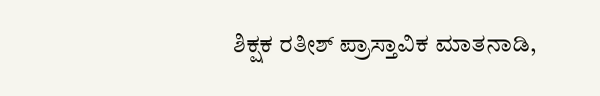ಶಿಕ್ಷಕ ರತೀಶ್ ಪ್ರಾಸ್ತಾವಿಕ ಮಾತನಾಡಿ,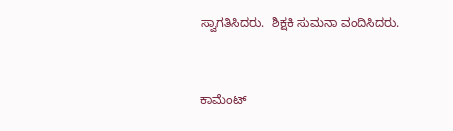ಸ್ವಾಗತಿಸಿದರು.  ಶಿಕ್ಷಕಿ ಸುಮನಾ ವಂದಿಸಿದರು.



ಕಾಮೆಂಟ್‌‌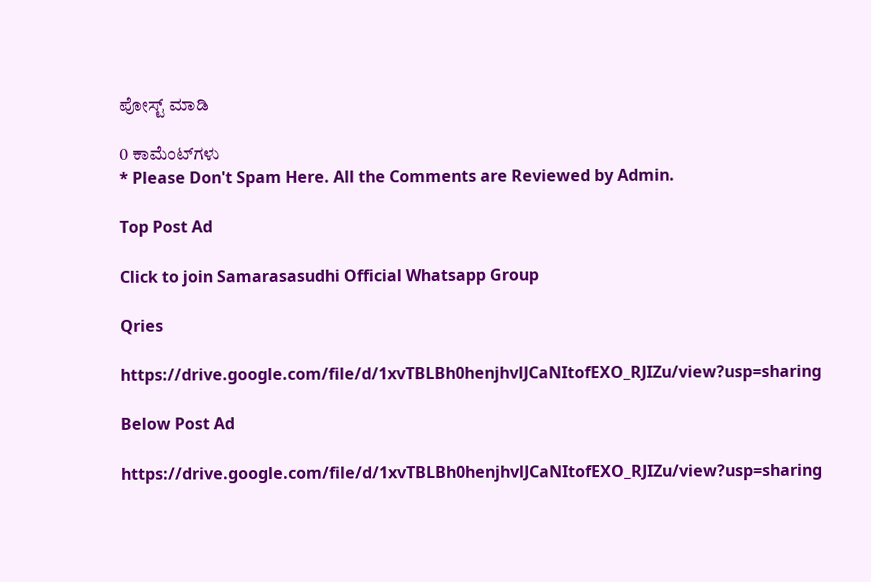ಪೋಸ್ಟ್‌ ಮಾಡಿ

0 ಕಾಮೆಂಟ್‌ಗಳು
* Please Don't Spam Here. All the Comments are Reviewed by Admin.

Top Post Ad

Click to join Samarasasudhi Official Whatsapp Group

Qries

https://drive.google.com/file/d/1xvTBLBh0henjhvlJCaNItofEXO_RJIZu/view?usp=sharing

Below Post Ad

https://drive.google.com/file/d/1xvTBLBh0henjhvlJCaNItofEXO_RJIZu/view?usp=sharing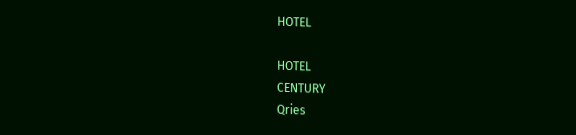HOTEL

HOTEL
CENTURY
Qries